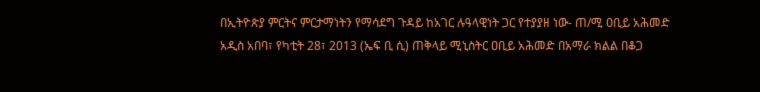በኢትዮጵያ ምርትና ምርታማነትን የማሳደግ ጉዳይ ከአገር ሉዓላዊነት ጋር የተያያዘ ነው- ጠ/ሚ ዐቢይ አሕመድ
አዲስ አበባ፣ የካቲት 28፣ 2013 (ኤፍ ቢ ሲ) ጠቅላይ ሚኒስትር ዐቢይ አሕመድ በአማራ ክልል በቆጋ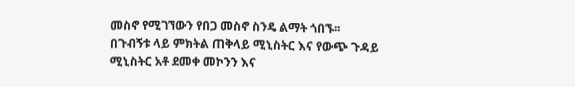መስኖ የሚገኘውን የበጋ መስኖ ስንዴ ልማት ጎበኙ፡፡
በጉብኝቱ ላይ ምክትል ጠቅላይ ሚኒስትር እና የውጭ ጉዳይ ሚኒስትር አቶ ደመቀ መኮንን እና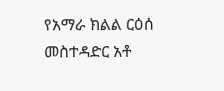የአማራ ክልል ርዕሰ መስተዳድር አቶ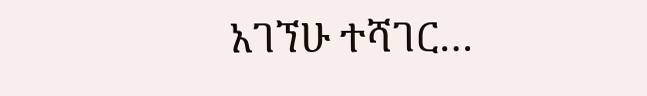አገኘሁ ተሻገር…